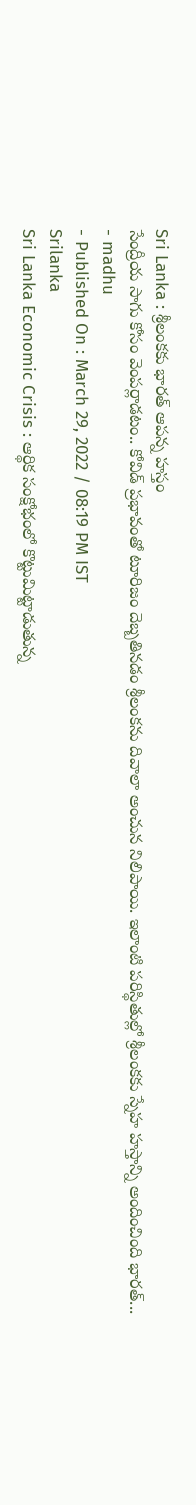Sri Lanka : శ్రీలంకకు భారత్ ఆపన్న హస్తం
సేంద్రీయ సాగు కోసం వెంపర్లాడటం.. కోవిడ్ ప్రభావంతో టూరిజం దెబ్బతినడం శ్రీలంకను దివాలా అంచున నిలిపాయి. ఇలాంటి పరిస్థితుల్లో శ్రీలంకకు స్నేహ హస్తాన్ని అందించింది భారత్...
- madhu
- Published On : March 29, 2022 / 08:19 PM IST
Srilanka
Sri Lanka Economic Crisis : ఆర్థిక సంక్షోభంలో కొట్టుమిట్టాడుతున్న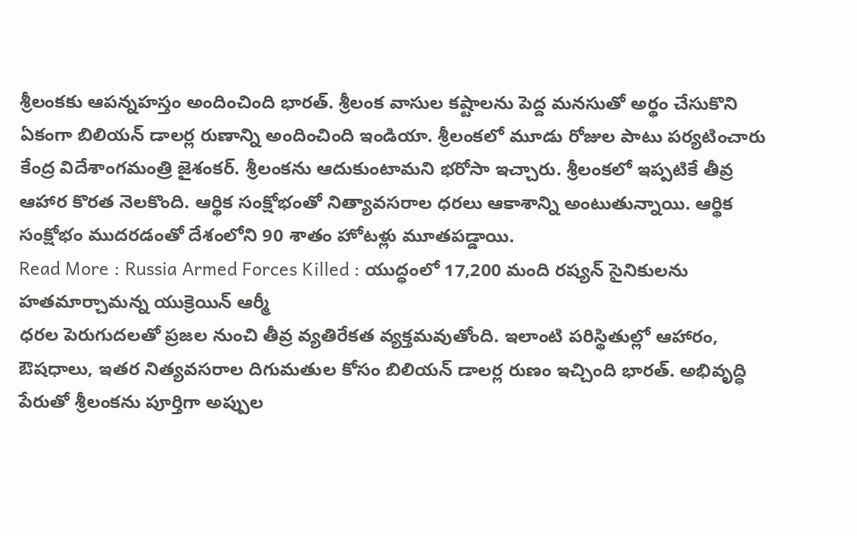శ్రీలంకకు ఆపన్నహస్తం అందించింది భారత్. శ్రీలంక వాసుల కష్టాలను పెద్ద మనసుతో అర్థం చేసుకొని ఏకంగా బిలియన్ డాలర్ల రుణాన్ని అందించింది ఇండియా. శ్రీలంకలో మూడు రోజుల పాటు పర్యటించారు కేంద్ర విదేశాంగమంత్రి జైశంకర్. శ్రీలంకను ఆదుకుంటామని భరోసా ఇచ్చారు. శ్రీలంకలో ఇప్పటికే తీవ్ర ఆహార కొరత నెలకొంది. ఆర్థిక సంక్షోభంతో నిత్యావసరాల ధరలు ఆకాశాన్ని అంటుతున్నాయి. ఆర్థిక సంక్షోభం ముదరడంతో దేశంలోని 90 శాతం హోటళ్లు మూతపడ్డాయి.
Read More : Russia Armed Forces Killed : యుద్ధంలో 17,200 మంది రష్యన్ సైనికులను హతమార్చామన్న యుక్రెయిన్ ఆర్మీ
ధరల పెరుగుదలతో ప్రజల నుంచి తీవ్ర వ్యతిరేకత వ్యక్తమవుతోంది. ఇలాంటి పరిస్థితుల్లో ఆహారం, ఔషధాలు, ఇతర నిత్యవసరాల దిగుమతుల కోసం బిలియన్ డాలర్ల రుణం ఇచ్చింది భారత్. అభివృద్ధి పేరుతో శ్రీలంకను పూర్తిగా అప్పుల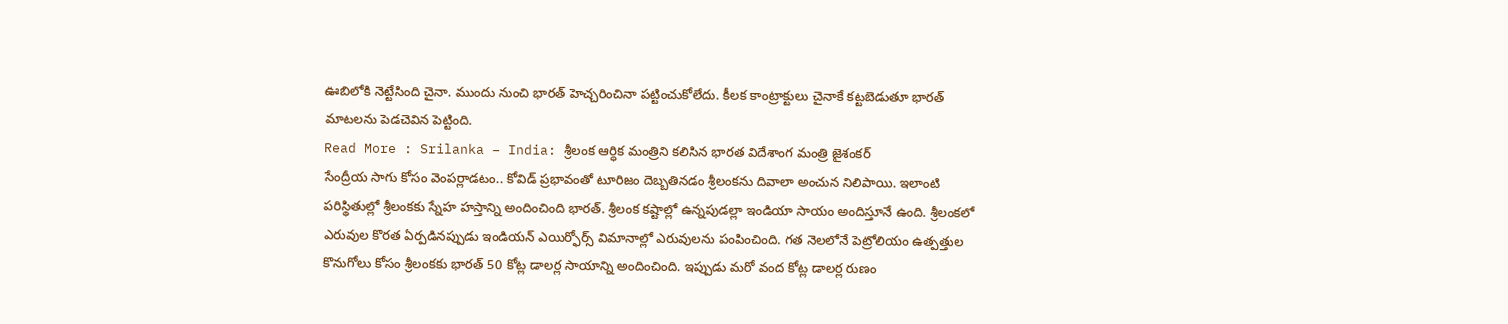ఊబిలోకి నెట్టేసింది చైనా. ముందు నుంచి భారత్ హెచ్చరించినా పట్టించుకోలేదు. కీలక కాంట్రాక్టులు చైనాకే కట్టబెడుతూ భారత్ మాటలను పెడచెవిన పెట్టింది.
Read More : Srilanka – India: శ్రీలంక ఆర్ధిక మంత్రిని కలిసిన భారత విదేశాంగ మంత్రి జైశంకర్
సేంద్రీయ సాగు కోసం వెంపర్లాడటం.. కోవిడ్ ప్రభావంతో టూరిజం దెబ్బతినడం శ్రీలంకను దివాలా అంచున నిలిపాయి. ఇలాంటి పరిస్థితుల్లో శ్రీలంకకు స్నేహ హస్తాన్ని అందించింది భారత్. శ్రీలంక కష్టాల్లో ఉన్నపుడల్లా ఇండియా సాయం అందిస్తూనే ఉంది. శ్రీలంకలో ఎరువుల కొరత ఏర్పడినప్పుడు ఇండియన్ ఎయిర్ఫోర్స్ విమానాల్లో ఎరువులను పంపించింది. గత నెలలోనే పెట్రోలియం ఉత్పత్తుల కొనుగోలు కోసం శ్రీలంకకు భారత్ 50 కోట్ల డాలర్ల సాయాన్ని అందించింది. ఇప్పుడు మరో వంద కోట్ల డాలర్ల రుణం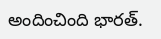అందించింది భారత్.